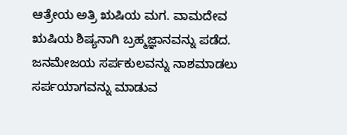ಆತ್ರೇಯ ಅತ್ರಿ ಋಷಿಯ ಮಗ. ವಾಮದೇವ ಋಷಿಯ ಶಿಷ್ಯನಾಗಿ ಬ್ರಹ್ಮಜ್ಞಾನವನ್ನು ಪಡೆದ. ಜನಮೇಜಯ ಸರ್ಪಕುಲವನ್ನು ನಾಶಮಾಡಲು ಸರ್ಪಯಾಗವನ್ನು ಮಾಡುವ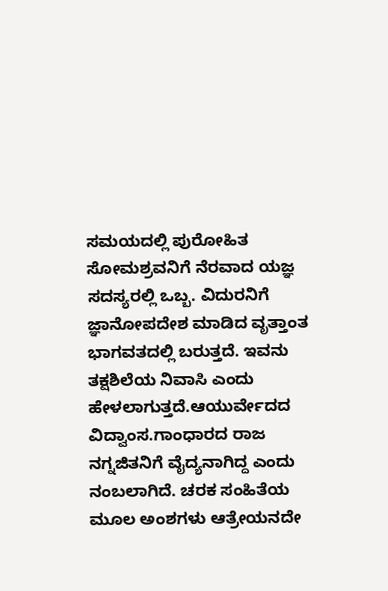ಸಮಯದಲ್ಲಿ ಪುರೋಹಿತ ಸೋಮಶ್ರವನಿಗೆ ನೆರವಾದ ಯಜ್ಞ ಸದಸ್ಯರಲ್ಲಿ ಒಬ್ಬ. ವಿದುರನಿಗೆ ಜ್ಞಾನೋಪದೇಶ ಮಾಡಿದ ವೃತ್ತಾಂತ ಭಾಗವತದಲ್ಲಿ ಬರುತ್ತದೆ. ಇವನು ತಕ್ಷಶಿಲೆಯ ನಿವಾಸಿ ಎಂದು ಹೇಳಲಾಗುತ್ತದೆ.ಆಯುರ್ವೇದದ ವಿದ್ವಾಂಸ.ಗಾಂಧಾರದ ರಾಜ ನಗ್ನಜಿತನಿಗೆ ವೈದ್ಯನಾಗಿದ್ದ ಎಂದು ನಂಬಲಾಗಿದೆ. ಚರಕ ಸಂಹಿತೆಯ ಮೂಲ ಅಂಶಗಳು ಆತ್ರೇಯನದೇ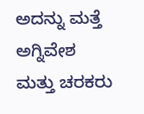ಅದನ್ನು ಮತ್ತೆ ಅಗ್ನಿವೇಶ ಮತ್ತು ಚರಕರು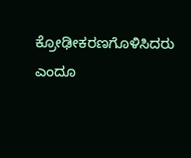ಕ್ರೋಢೀಕರಣಗೊಳಿಸಿದರು ಎಂದೂ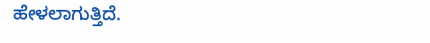ಹೇಳಲಾಗುತ್ತಿದೆ.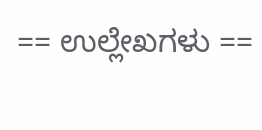== ಉಲ್ಲೇಖಗಳು ==